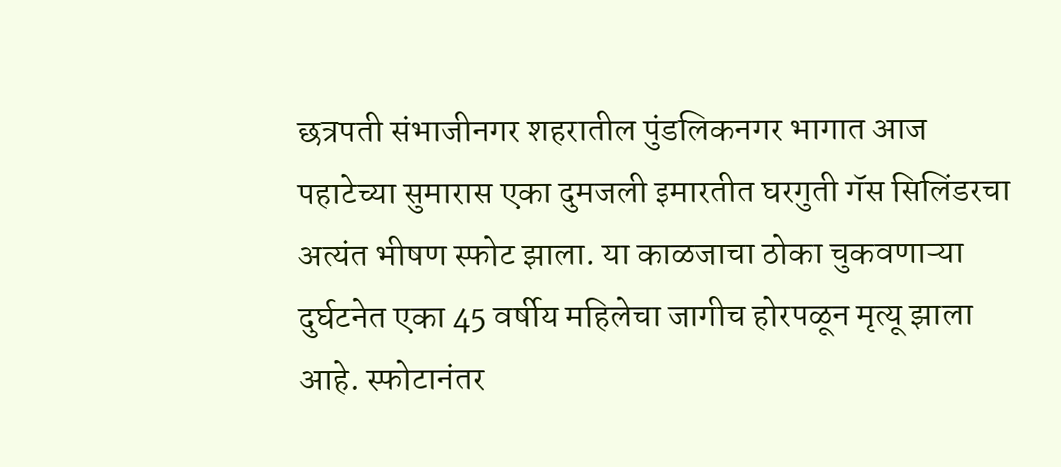छत्रपती संभाजीनगर शहरातील पुंडलिकनगर भागात आज पहाटेच्या सुमारास एका दुमजली इमारतीत घरगुती गॅस सिलिंडरचा अत्यंत भीषण स्फोट झाला. या काळजाचा ठोका चुकवणाऱ्या दुर्घटनेत एका 45 वर्षीय महिलेचा जागीच होरपळून मृत्यू झाला आहे. स्फोटानंतर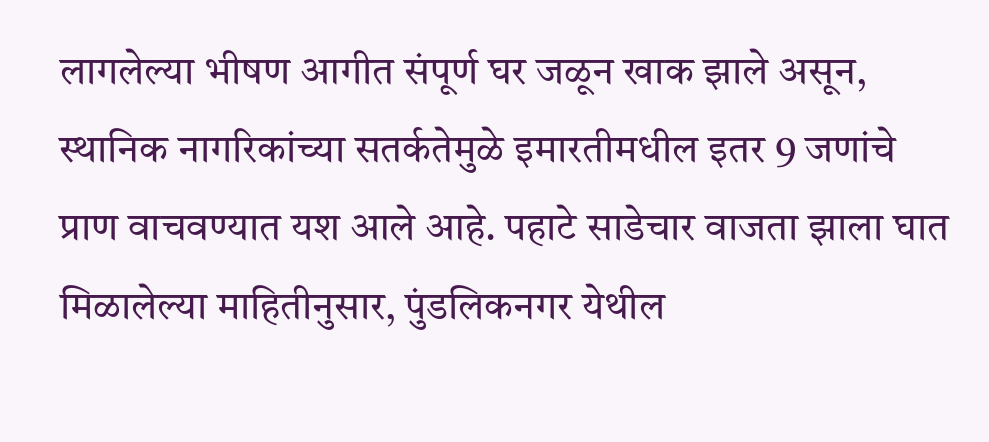लागलेल्या भीषण आगीत संपूर्ण घर जळून खाक झाले असून, स्थानिक नागरिकांच्या सतर्कतेमुळे इमारतीमधील इतर 9 जणांचे प्राण वाचवण्यात यश आले आहे. पहाटे साडेचार वाजता झाला घात
मिळालेल्या माहितीनुसार, पुंडलिकनगर येथील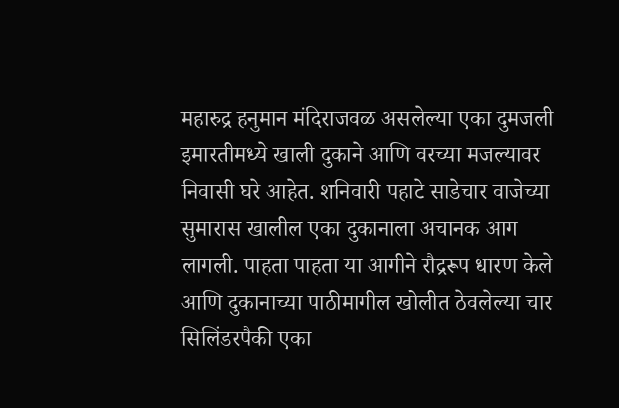महारुद्र हनुमान मंदिराजवळ असलेल्या एका दुमजली इमारतीमध्ये खाली दुकाने आणि वरच्या मजल्यावर निवासी घरे आहेत. शनिवारी पहाटे साडेचार वाजेच्या सुमारास खालील एका दुकानाला अचानक आग लागली. पाहता पाहता या आगीने रौद्ररूप धारण केले आणि दुकानाच्या पाठीमागील खोलीत ठेवलेल्या चार सिलिंडरपैकी एका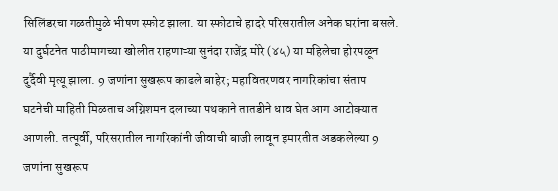सिलिंडरचा गळतीमुळे भीषण स्फोट झाला. या स्फोटाचे हादरे परिसरातील अनेक घरांना बसले. या दुर्घटनेत पाठीमागच्या खोलीत राहणाऱ्या सुनंदा राजेंद्र मोरे (४५) या महिलेचा होरपळून दुर्दैवी मृत्यू झाला. 9 जणांना सुखरूप काढले बाहेर; महावितरणवर नागरिकांचा संताप
घटनेची माहिती मिळताच अग्निशमन दलाच्या पथकाने तातडीने धाव घेत आग आटोक्यात आणली. तत्पूर्वी, परिसरातील नागरिकांनी जीवाची बाजी लावून इमारतीत अडकलेल्या 9 जणांना सुखरूप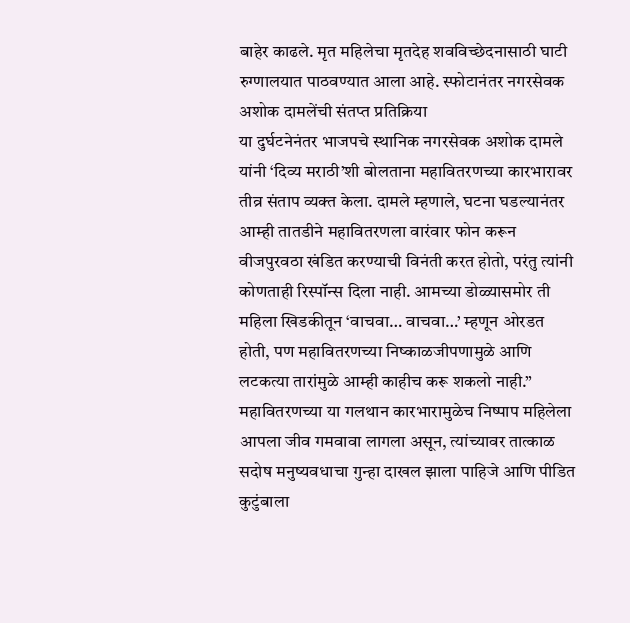बाहेर काढले. मृत महिलेचा मृतदेह शवविच्छेदनासाठी घाटी रुग्णालयात पाठवण्यात आला आहे. स्फोटानंतर नगरसेवक अशोक दामलेंची संतप्त प्रतिक्रिया
या दुर्घटनेनंतर भाजपचे स्थानिक नगरसेवक अशोक दामले यांनी ‘दिव्य मराठी’शी बोलताना महावितरणच्या कारभारावर तीव्र संताप व्यक्त केला. दामले म्हणाले, घटना घडल्यानंतर आम्ही तातडीने महावितरणला वारंवार फोन करून वीजपुरवठा खंडित करण्याची विनंती करत होतो, परंतु त्यांनी कोणताही रिस्पॉन्स दिला नाही. आमच्या डोळ्यासमोर ती महिला खिडकीतून ‘वाचवा… वाचवा…’ म्हणून ओरडत होती, पण महावितरणच्या निष्काळजीपणामुळे आणि लटकत्या तारांमुळे आम्ही काहीच करू शकलो नाही.” महावितरणच्या या गलथान कारभारामुळेच निष्पाप महिलेला आपला जीव गमवावा लागला असून, त्यांच्यावर तात्काळ सदोष मनुष्यवधाचा गुन्हा दाखल झाला पाहिजे आणि पीडित कुटुंबाला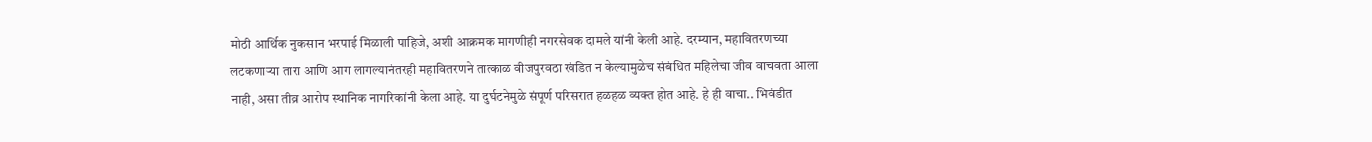मोठी आर्थिक नुकसान भरपाई मिळाली पाहिजे, अशी आक्रमक मागणीही नगरसेवक दामले यांनी केली आहे. दरम्यान, महावितरणच्या लटकणाऱ्या तारा आणि आग लागल्यानंतरही महावितरणने तात्काळ वीजपुरवठा खंडित न केल्यामुळेच संबंधित महिलेचा जीव वाचवता आला नाही, असा तीव्र आरोप स्थानिक नागरिकांनी केला आहे. या दुर्घटनेमुळे संपूर्ण परिसरात हळहळ व्यक्त होत आहे. हे ही वाचा.. भिवंडीत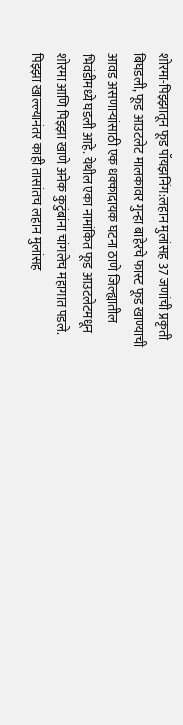शोरमा-पिझ्झातून फूड पॉयझनिंग:लहान मुलांसह 37 जणांची प्रकृती बिघडली, फूड आउटलेट मालकावर गुन्हा बाहेरचे फास्ट फूड खाण्याची आवड असणाऱ्यांसाठी एक धक्कादायक घटना ठाणे जिल्ह्यातील भिवंडीमध्ये घडली आहे. येथील एका नामांकित फूड आउटलेटमधून शोरमा आणि पिझ्झा खाणे अनेक कुटुंबांना चांगलेच महागात पडले. पिझ्झा खाल्ल्यानंतर काही तासांतच लहान मुलांसह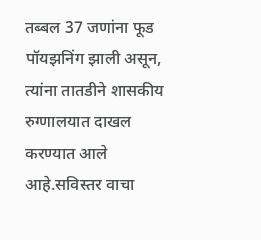तब्बल 37 जणांना फूड पॉयझनिंग झाली असून, त्यांना तातडीने शासकीय रुग्णालयात दाखल करण्यात आले आहे.सविस्तर वाचा